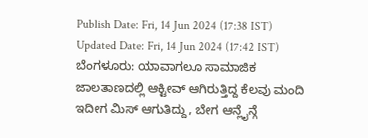Publish Date: Fri, 14 Jun 2024 (17:38 IST)
Updated Date: Fri, 14 Jun 2024 (17:42 IST)
ಬೆಂಗಳೂರು: ಯಾವಾಗಲೂ ಸಾಮಾಜಿಕ ಜಾಲತಾಣದಲ್ಲಿ ಆಕ್ಟೀವ್ ಆಗಿರುತ್ತಿದ್ದ ಕೆಲವು ಮಂದಿ ಇದೀಗ ಮಿಸ್ ಆಗುತಿದ್ದು, ಬೇಗ ಆನ್ಲೈನ್ಗೆ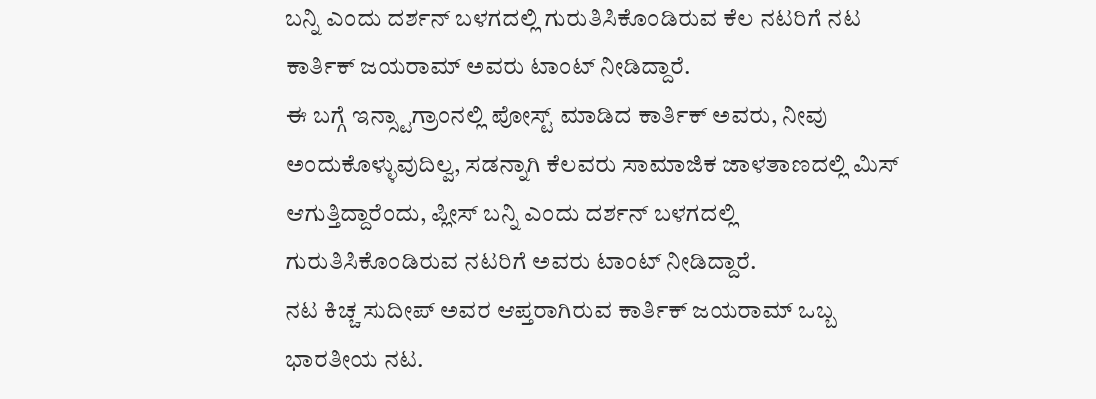ಬನ್ನಿ ಎಂದು ದರ್ಶನ್ ಬಳಗದಲ್ಲಿ ಗುರುತಿಸಿಕೊಂಡಿರುವ ಕೆಲ ನಟರಿಗೆ ನಟ ಕಾರ್ತಿಕ್ ಜಯರಾಮ್ ಅವರು ಟಾಂಟ್ ನೀಡಿದ್ದಾರೆ.
ಈ ಬಗ್ಗೆ ಇನ್ಸ್ಟಾಗ್ರಾಂನಲ್ಲಿ ಪೋಸ್ಟ್ ಮಾಡಿದ ಕಾರ್ತಿಕ್ ಅವರು, ನೀವು ಅಂದುಕೊಳ್ಳುವುದಿಲ್ವ, ಸಡನ್ನಾಗಿ ಕೆಲವರು ಸಾಮಾಜಿಕ ಜಾಳತಾಣದಲ್ಲಿ ಮಿಸ್ ಆಗುತ್ತಿದ್ದಾರೆಂದು, ಪ್ಲೀಸ್ ಬನ್ನಿ ಎಂದು ದರ್ಶನ್ ಬಳಗದಲ್ಲಿ ಗುರುತಿಸಿಕೊಂಡಿರುವ ನಟರಿಗೆ ಅವರು ಟಾಂಟ್ ನೀಡಿದ್ದಾರೆ.
ನಟ ಕಿಚ್ಚ ಸುದೀಪ್ ಅವರ ಆಪ್ತರಾಗಿರುವ ಕಾರ್ತಿಕ್ ಜಯರಾಮ್ ಒಬ್ಬ ಭಾರತೀಯ ನಟ.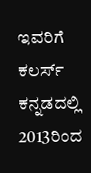ಇವರಿಗೆ ಕಲರ್ಸ್ ಕನ್ನಡದಲ್ಲಿ 2013ರಿಂದ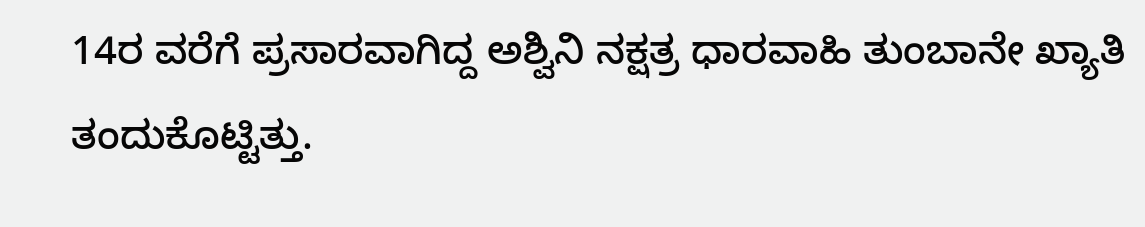14ರ ವರೆಗೆ ಪ್ರಸಾರವಾಗಿದ್ದ ಅಶ್ವಿನಿ ನಕ್ಷತ್ರ ಧಾರವಾಹಿ ತುಂಬಾನೇ ಖ್ಯಾತಿ ತಂದುಕೊಟ್ಟಿತ್ತು.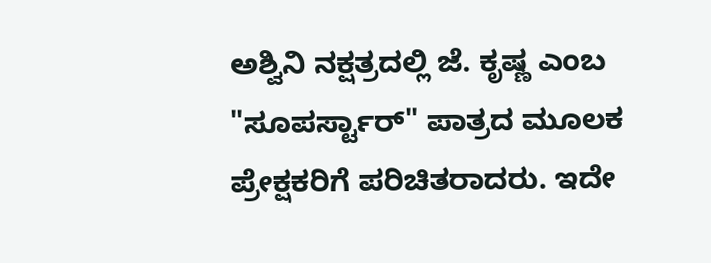ಅಶ್ವಿನಿ ನಕ್ಷತ್ರದಲ್ಲಿ ಜೆ. ಕೃಷ್ಣ ಎಂಬ "ಸೂಪರ್ಸ್ಟಾರ್" ಪಾತ್ರದ ಮೂಲಕ ಪ್ರೇಕ್ಷಕರಿಗೆ ಪರಿಚಿತರಾದರು. ಇದೇ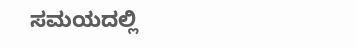ಸಮಯದಲ್ಲಿ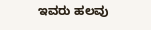ಇವರು ಹಲವು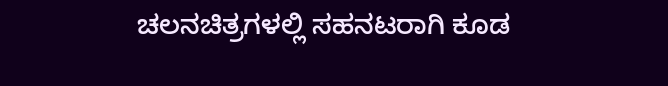ಚಲನಚಿತ್ರಗಳಲ್ಲಿ ಸಹನಟರಾಗಿ ಕೂಡ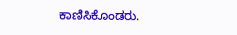ಕಾಣಿಸಿಕೊಂಡರು.